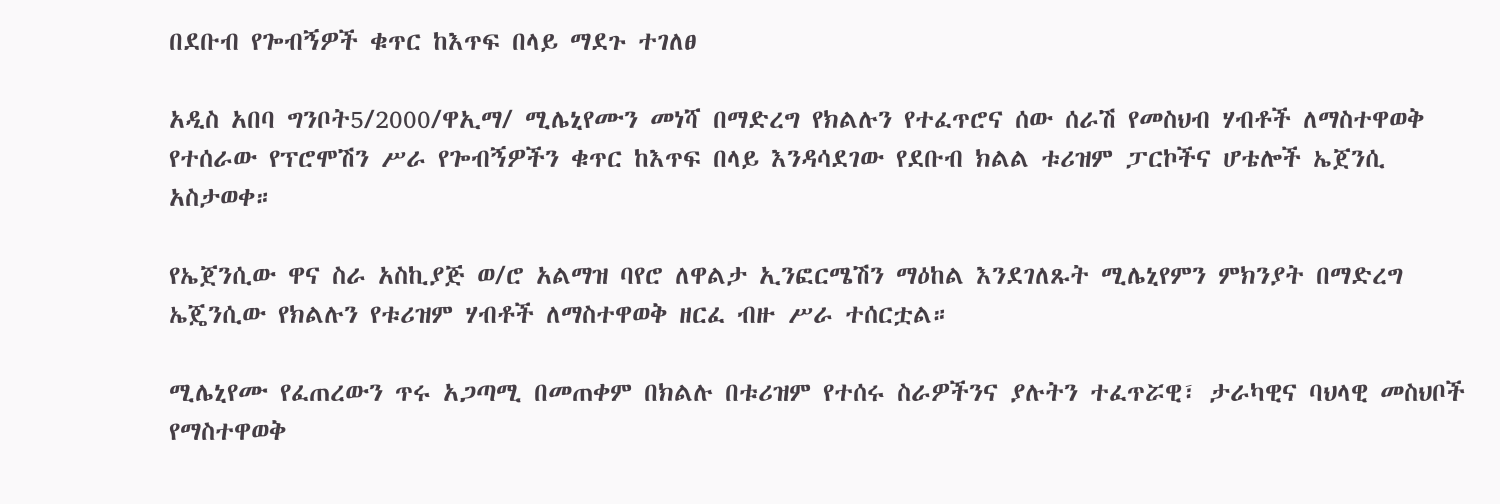በደቡብ የጐብኝዎች ቁጥር ከእጥፍ በላይ ማደጉ ተገለፀ

አዲስ አበባ ግንቦት5/2000/ዋኢማ/ ሚሌኒየሙን መነሻ በማድረግ የክልሉን የተፈጥሮና ሰው ሰራሽ የመስህብ ሃብቶች ለማስተዋወቅ የተሰራው የፕሮሞሽን ሥራ የጐብኝዎችን ቁጥር ከእጥፍ በላይ እንዳሳደገው የደቡብ ክልል ቱሪዝም ፓርኮችና ሆቴሎች ኤጀንሲ አስታወቀ።

የኤጀንሲው ዋና ስራ አስኪያጅ ወ/ሮ አልማዝ ባየሮ ለዋልታ ኢንፎርሜሽን ማዕከል እንደገለጹት ሚሌኒየምን ምክንያት በማድረግ ኤጄንሲው የክልሉን የቱሪዝም ሃብቶች ለማስተዋወቅ ዘርፈ ብዙ ሥራ ተሰርቷል።

ሚሌኒየሙ የፈጠረውን ጥሩ አጋጣሚ በመጠቀም በክልሉ በቱሪዝም የተሰሩ ስራዎችንና ያሉትን ተፈጥሯዊ፣ ታራካዊና ባህላዊ መስህቦች የማስተዋወቅ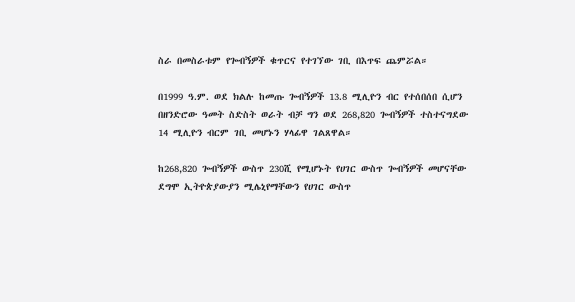ስራ በመስራቱም የጐብኝዎች ቁጥርና የተገኘው ገቢ በእጥፍ ጨምሯል።

በ1999 ዓ.ም. ወደ ክልሉ ከመጡ ጐብኝዎች 13.8 ሚሊዮን ብር የተሰበሰበ ሲሆን በዘንድሮው ዓመት ስድስት ወራት ብቻ ግን ወደ 268,820 ጐብኝዎች ተስተናግደው 14 ሚሊዮን ብርም ገቢ መሆኑን ሃላፊዋ ገልጸዋል።

ከ268,820 ጐብኝዎች ውስጥ 230ሺ የሚሆኑት የሀገር ውስጥ ጐብኝዎች መሆናቸው ደግሞ ኢትዮጵያውያን ሚሌኒየማቸውን የሀገር ውስጥ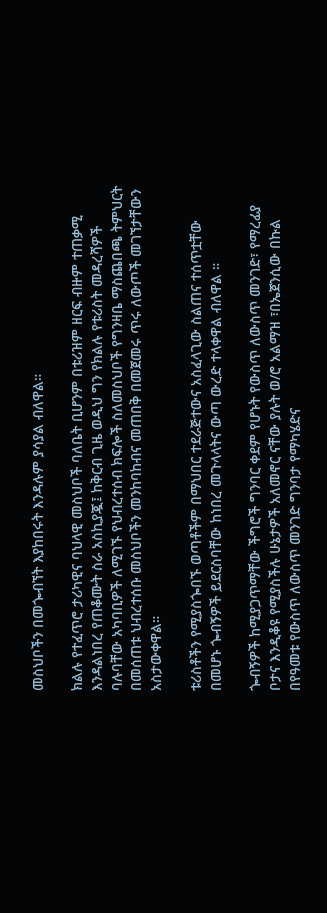መስህቦችን በመጐብኘት እያከበሩት እንዳሉም ያሳያል ብለዋል።

ክልሉ የተፈጥሮ ታሪካዊና ባህላዊ መስህቦች ባለቤት ቢሆንም በቱሪዝም ዘርፍ ብዙም ተጠቃሚ እንዳልነበረ የጠቆሙት ስራ አስኪያጇ፤ ከቅርብ ጊዜ ወዲህ ግን የክልሉ የቱሪስት መዳረሻዎች ባሉባቸው አካባቢዎች ለሚገኙ የህብረተሰብ ክፍሎች ስለመስህቦች የግንዛቤ ማስጨበጫ ትምህርት በመሰጠቱ ህብረተሰቡ መስህቦችን መንከባከብና መጠበቅ በመጀመሩ ጥሩ ለውጦች መገኘታቸውን አስታውቀዋል።

ቱሪስቶችን የሚያስጐበኙ ወጣቶችም በማህበር ተደራጅተውና አስፈላጊው ስልጠና ተሰጥቷቸው በመሆኑ ጐብኝዎች ይደርስባቸው ከነበረ መጉላላትና ውጣ ውረድ ተላቀዋል ብለዋል ።

ጐብኝዎች ከሚያጋጥማቸው ችግሮች ግንባር ቀደም የሆኑት የውስጥ ለውስጥ መንገድ፣ የማረፊያ ቦታና እንዲቆዩ የሚያስችሉ ሁኔታዎች አለመኖር ናቸው ያሉት ወ/ሮ አልማዝ ፣በኤጀንሲው በኩል በየዓመቱ የውስጥ ለውስጥ መንገድ ግንባታ የማካሄድና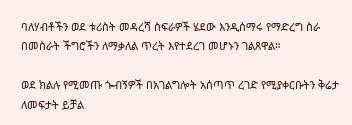ባለሃብቶችን ወደ ቱሪስት መዳረሻ ስፍራዎች ሄደው እንዲሰማሩ የማድረግ ስራ በመስራት ችግሮችን ለማቃለል ጥረት እየተደረገ መሆኑን ገልጸዋል።

ወደ ክልሉ የሚመጡ ጐብኝዎች በአገልግሎት አሰጣጥ ረገድ የሚያቀርቡትን ቅሬታ ለመፍታት ይቻል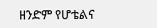ዘንድም የሆቴልና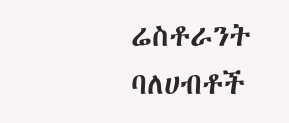ሬስቶራንት ባለሀብቶች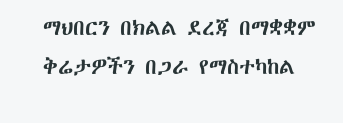ማህበርን በክልል ደረጃ በማቋቋም ቅሬታዎችን በጋራ የማስተካከል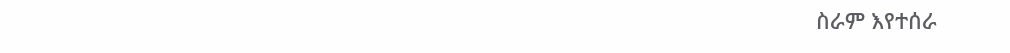ስራም እየተሰራ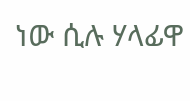ነው ሲሉ ሃላፊዋ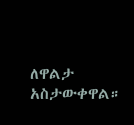ለዋልታ አስታውቀዋል።